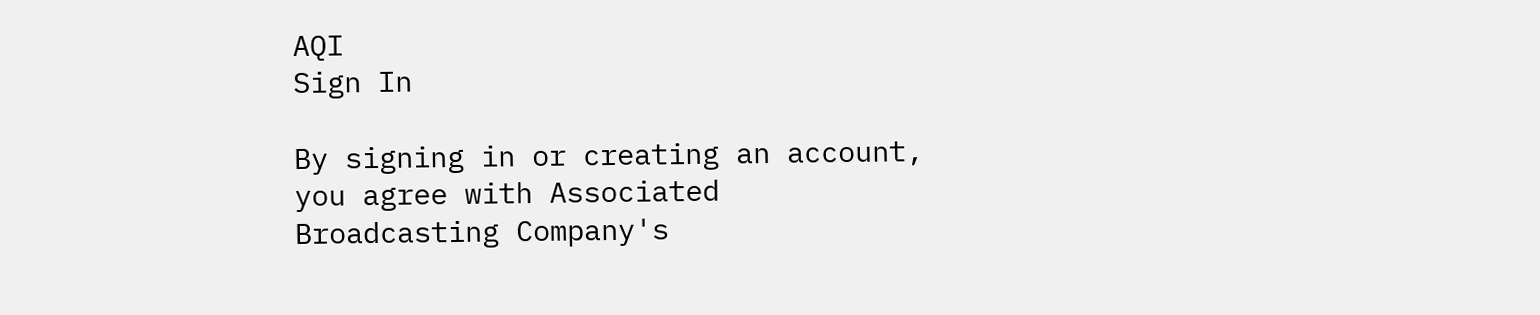AQI
Sign In

By signing in or creating an account, you agree with Associated Broadcasting Company's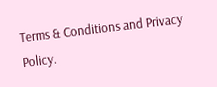Terms & Conditions and Privacy Policy.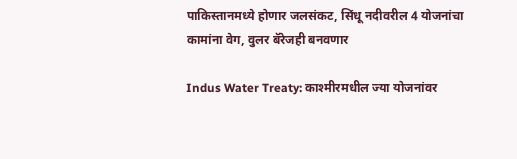पाकिस्तानमध्ये होणार जलसंकट, सिंधू नदीवरील 4 योजनांचा कामांना वेग, वुलर बॅरेजही बनवणार

Indus Water Treaty: काश्मीरमधील ज्या योजनांवर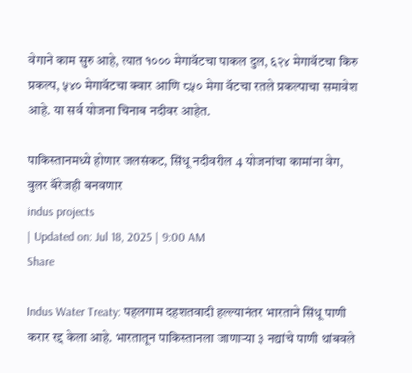वेगाने काम सुरु आहे, त्यात १००० मेगावॅटचा पाकल दुल, ६२४ मेगावॅटचा किरु प्रकल्प, ५४० मेगावॅटचा क्वार आणि ८५० मेगा वॅटचा रतले प्रकल्पाचा समावेश आहे. या सर्व योजना चिनाब नदीवर आहेत.

पाकिस्तानमध्ये होणार जलसंकट, सिंधू नदीवरील 4 योजनांचा कामांना वेग, वुलर बॅरेजही बनवणार
indus projects
| Updated on: Jul 18, 2025 | 9:00 AM
Share

Indus Water Treaty: पहलगाम दहशतवादी हल्ल्यानंतर भारताने सिंधू पाणी करार रद्द केला आहे. भारतातून पाकिस्तानला जाणाऱ्या ३ नद्यांचे पाणी थांबवले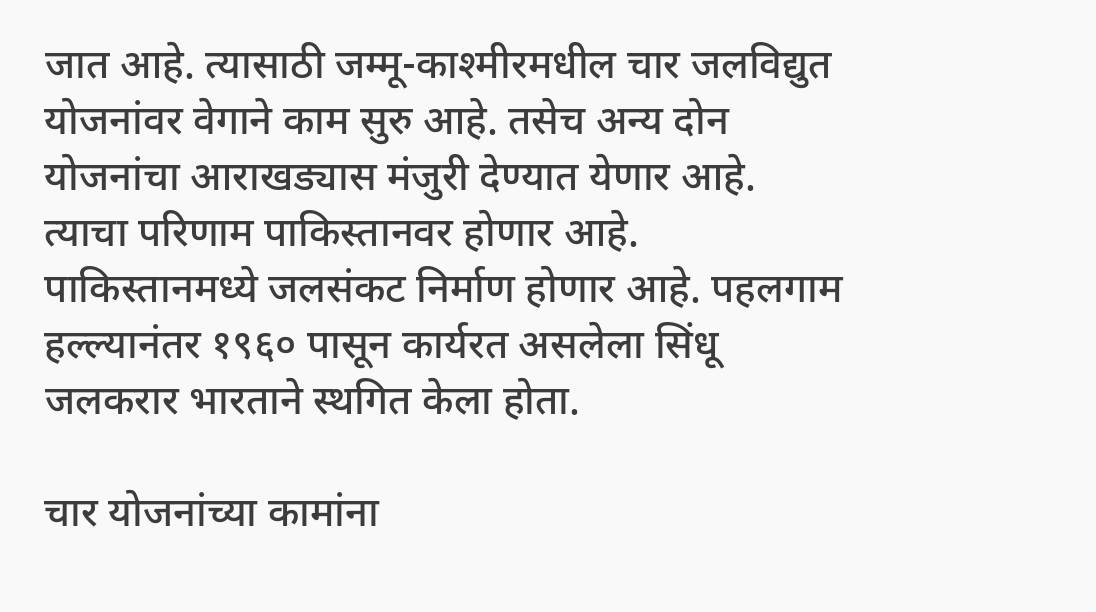जात आहे. त्यासाठी जम्मू-काश्मीरमधील चार जलविद्युत योजनांवर वेगाने काम सुरु आहे. तसेच अन्य दोन योजनांचा आराखड्यास मंजुरी देण्यात येणार आहे. त्याचा परिणाम पाकिस्तानवर होणार आहे. पाकिस्तानमध्ये जलसंकट निर्माण होणार आहे. पहलगाम हल्ल्यानंतर १९६० पासून कार्यरत असलेला सिंधू जलकरार भारताने स्थगित केला होता.

चार योजनांच्या कामांना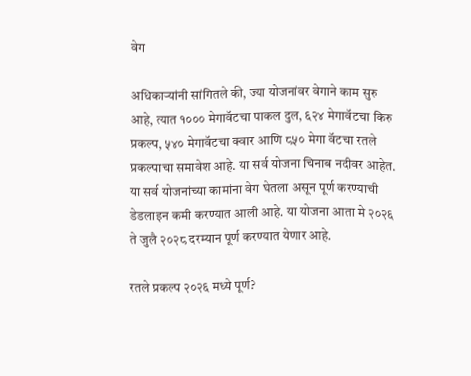वेग

अधिकाऱ्यांनी सांगितले की, ज्या योजनांवर वेगाने काम सुरु आहे, त्यात १००० मेगावॅटचा पाकल दुल, ६२४ मेगावॅटचा किरु प्रकल्प, ५४० मेगावॅटचा क्वार आणि ८५० मेगा वॅटचा रतले प्रकल्पाचा समावेश आहे. या सर्व योजना चिनाब नदीवर आहेत. या सर्व योजनांच्या कामांना वेग घेतला असून पूर्ण करण्याची डेडलाइन कमी करण्यात आली आहे. या योजना आता मे २०२६ ते जुलै २०२८ दरम्यान पूर्ण करण्यात येणार आहे.

रतले प्रकल्प २०२६ मध्ये पूर्ण?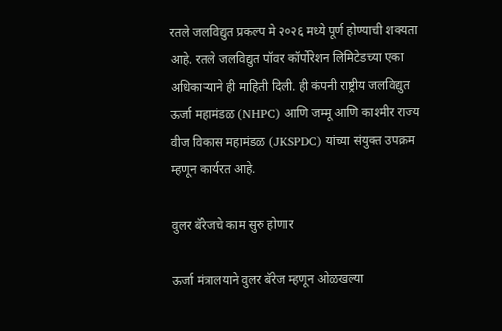रतले जलविद्युत प्रकल्प मे २०२६ मध्ये पूर्ण होण्याची शक्यता आहे. रतले जलविद्युत पॉवर कॉर्पोरेशन लिमिटेडच्या एका अधिकाऱ्याने ही माहिती दिली. ही कंपनी राष्ट्रीय जलविद्युत ऊर्जा महामंडळ (NHPC) आणि जम्मू आणि काश्मीर राज्य वीज विकास महामंडळ (JKSPDC) यांच्या संयुक्त उपक्रम म्हणून कार्यरत आहे.

वुलर बॅरेजचे काम सुरु होणार

ऊर्जा मंत्रालयाने वुलर बॅरेज म्हणून ओळखल्या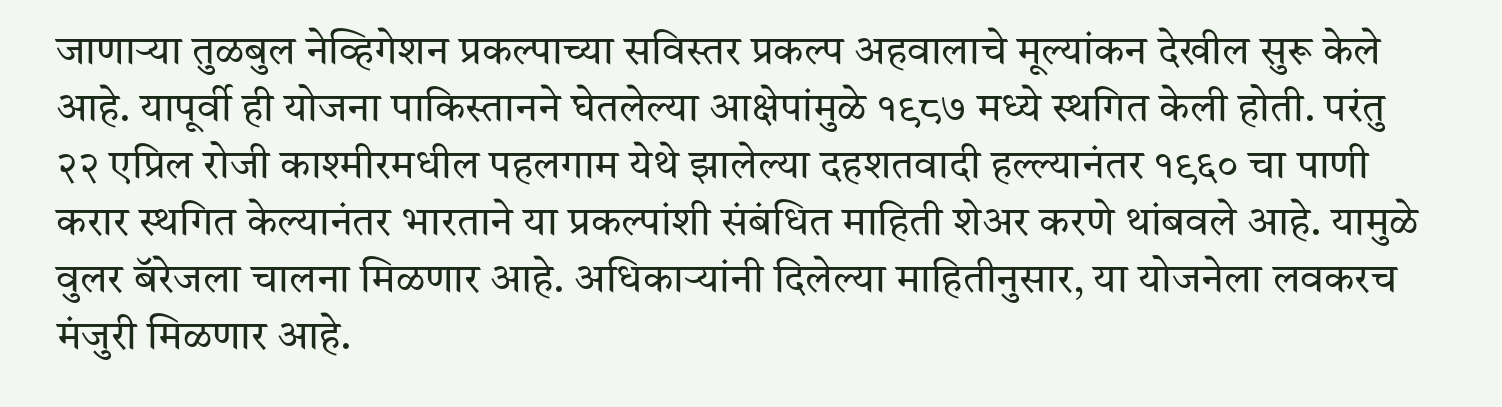जाणाऱ्या तुळबुल नेव्हिगेशन प्रकल्पाच्या सविस्तर प्रकल्प अहवालाचे मूल्यांकन देखील सुरू केले आहे. यापूर्वी ही योजना पाकिस्तानने घेतलेल्या आक्षेपांमुळे १९८७ मध्ये स्थगित केली होती. परंतु २२ एप्रिल रोजी काश्मीरमधील पहलगाम येथे झालेल्या दहशतवादी हल्ल्यानंतर १९६० चा पाणी करार स्थगित केल्यानंतर भारताने या प्रकल्पांशी संबंधित माहिती शेअर करणे थांबवले आहे. यामुळे वुलर बॅरेजला चालना मिळणार आहे. अधिकाऱ्यांनी दिलेल्या माहितीनुसार, या योजनेला लवकरच मंजुरी मिळणार आहे.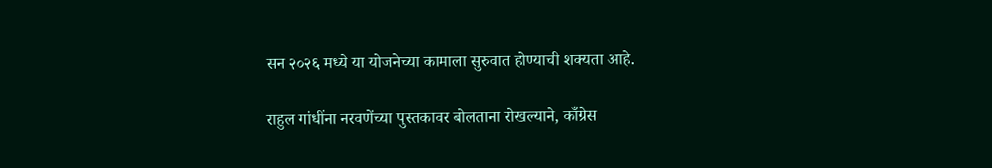सन २०२६ मध्ये या योजनेच्या कामाला सुरुवात होण्याची शक्यता आहे.

राहुल गांधींना नरवणेंच्या पुस्तकावर बोलताना रोखल्याने, काँग्रेस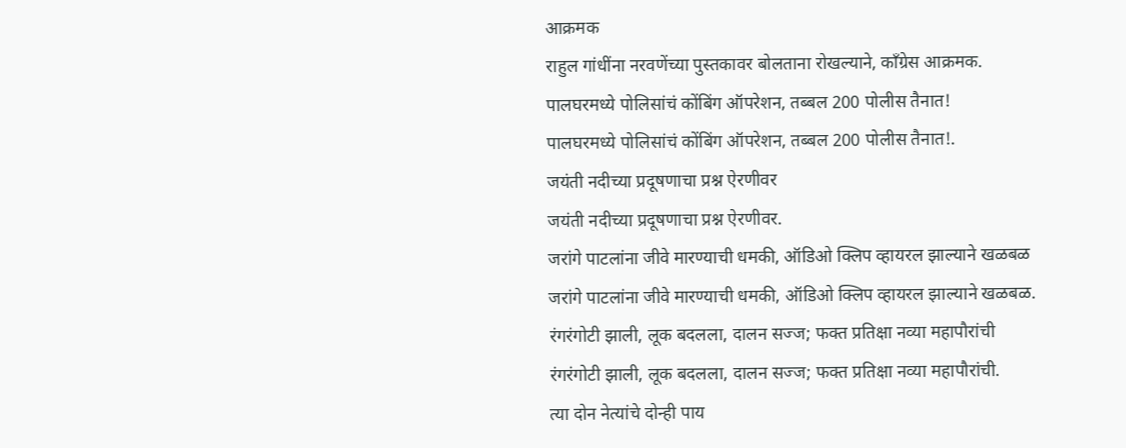आक्रमक
राहुल गांधींना नरवणेंच्या पुस्तकावर बोलताना रोखल्याने, काँग्रेस आक्रमक.
पालघरमध्ये पोलिसांचं कोंबिंग ऑपरेशन, तब्बल 200 पोलीस तैनात!
पालघरमध्ये पोलिसांचं कोंबिंग ऑपरेशन, तब्बल 200 पोलीस तैनात!.
जयंती नदीच्या प्रदूषणाचा प्रश्न ऐरणीवर
जयंती नदीच्या प्रदूषणाचा प्रश्न ऐरणीवर.
जरांगे पाटलांना जीवे मारण्याची धमकी, ऑडिओ क्लिप व्हायरल झाल्याने खळबळ
जरांगे पाटलांना जीवे मारण्याची धमकी, ऑडिओ क्लिप व्हायरल झाल्याने खळबळ.
रंगरंगोटी झाली, लूक बदलला, दालन सज्ज; फक्त प्रतिक्षा नव्या महापौरांची
रंगरंगोटी झाली, लूक बदलला, दालन सज्ज; फक्त प्रतिक्षा नव्या महापौरांची.
त्या दोन नेत्यांचे दोन्ही पाय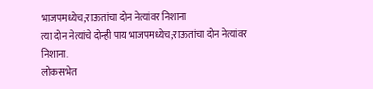भाजपमध्येच;राऊतांचा दोन नेत्यांवर निशाना
त्या दोन नेत्यांचे दोन्ही पाय भाजपमध्येच;राऊतांचा दोन नेत्यांवर निशाना.
लोकसभेत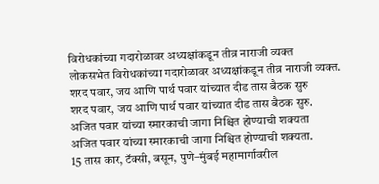विरोधकांच्या गदारोळावर अध्यक्षांकडून तीव्र नाराजी व्यक्त
लोकसभेत विरोधकांच्या गदारोळावर अध्यक्षांकडून तीव्र नाराजी व्यक्त.
शरद पवार, जय आणि पार्थ पवार यांच्यात दीड तास बैठक सुरु
शरद पवार, जय आणि पार्थ पवार यांच्यात दीड तास बैठक सुरु.
अजित पवार यांच्या स्मारकाची जागा निश्चित होण्याची शक्यता
अजित पवार यांच्या स्मारकाची जागा निश्चित होण्याची शक्यता.
15 तास कार, टॅक्सी, बसून, पुणे–मुंबई महामार्गावरील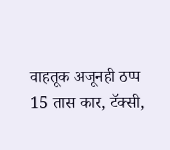वाहतूक अजूनही ठप्प
15 तास कार, टॅक्सी,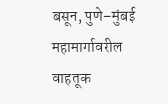बसून, पुणे–मुंबई महामार्गावरील वाहतूक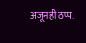अजूनही ठप्प.